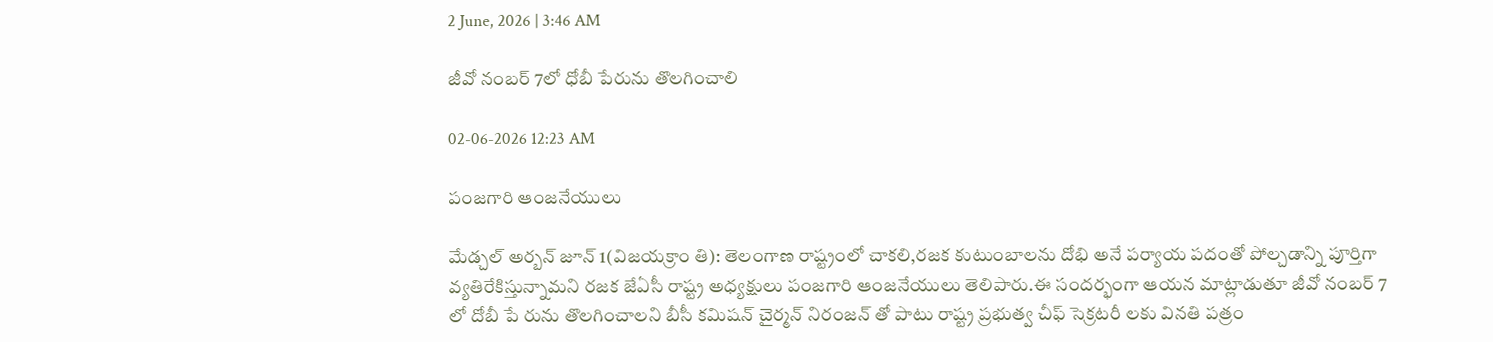2 June, 2026 | 3:46 AM

జీవో నంబర్ 7లో ధోబీ పేరును తొలగించాలి

02-06-2026 12:23 AM

పంజగారి ఆంజనేయులు

మేడ్చల్ అర్బన్ జూన్ 1(విజయక్రాం తి): తెలంగాణ రాష్ట్రంలో చాకలి,రజక కుటుంబాలను దోభి అనే పర్యాయ పదంతో పోల్చడాన్ని పూర్తిగా వ్యతిరేకిస్తున్నామని రజక జేఏసీ రాష్ట్ర అధ్యక్షులు పంజగారి ఆంజనేయులు తెలిపారు.ఈ సందర్భంగా ఆయన మాట్లాడుతూ జీవో నంబర్ 7 లో దోబీ పే రును తొలగించాలని బీసీ కమిషన్ చైర్మన్ నిరంజన్ తో పాటు రాష్ట్ర ప్రభుత్వ చీఫ్ సెక్రటరీ లకు వినతి పత్రం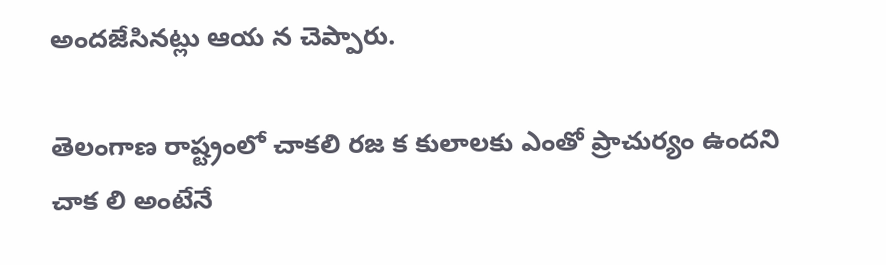అందజేసినట్లు ఆయ న చెప్పారు.

తెలంగాణ రాష్ట్రంలో చాకలి రజ క కులాలకు ఎంతో ప్రాచుర్యం ఉందని చాక లి అంటేనే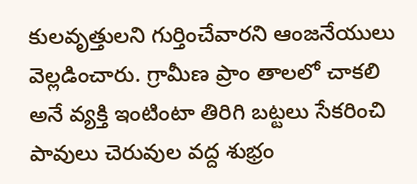కులవృత్తులని గుర్తించేవారని ఆంజనేయులు వెల్లడించారు. గ్రామీణ ప్రాం తాలలో చాకలి అనే వ్యక్తి ఇంటింటా తిరిగి బట్టలు సేకరించి పావులు చెరువుల వద్ద శుభ్రం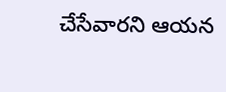చేసేవారని ఆయన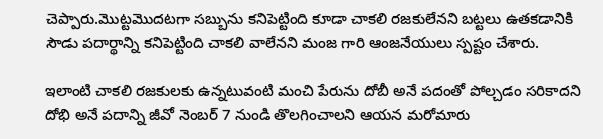చెప్పారు.మొట్టమొదటగా సబ్బును కనిపెట్టింది కూడా చాకలి రజకులేనని బట్టలు ఉతకడానికి సౌడు పదార్థాన్ని కనిపెట్టింది చాకలి వాలేనని మంజ గారి ఆంజనేయులు స్పష్టం చేశారు.

ఇలాంటి చాకలి రజకులకు ఉన్నటువంటి మంచి పేరును దోబీ అనే పదంతో పోల్చడం సరికాదని దోభి అనే పదాన్ని జీవో నెంబర్ 7 నుండి తొలగించాలని ఆయన మరోమారు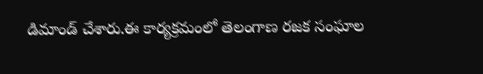డిమాండ్ చేశారు.ఈ కార్యక్రమంలో తెలంగాణ రజక సంఘాల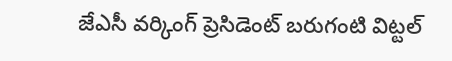జేఎసీ వర్కింగ్ ప్రెసిడెంట్ బరుగంటి విట్టల్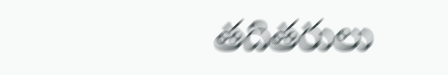తదితరులు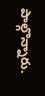పాల్గొన్నారు.